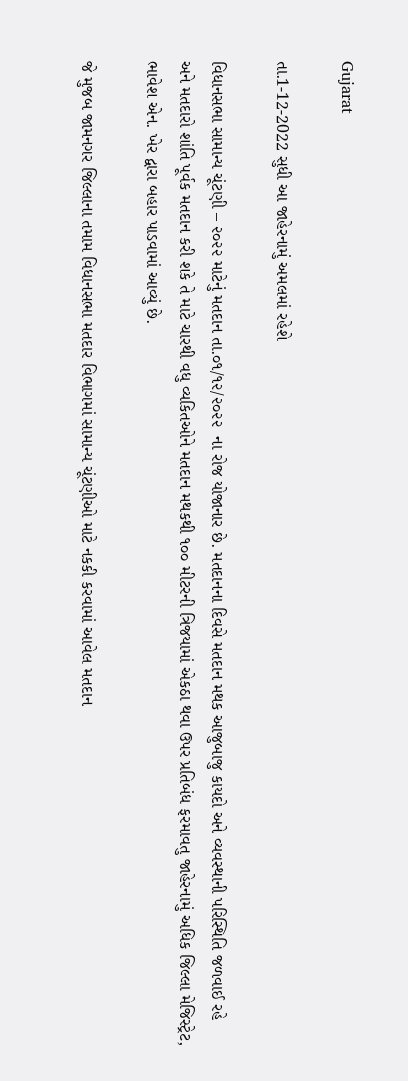Gujarat

તા.1-12-2022 સુધી આ જાહેરનામું અમલમાં રહેશે

વિધાનસભા સામાન્ય ચૂંટણી – ૨૦૨૨ માટેનું મતદાન તા.૦૧/૧૨/૨૦૨૨  ના રોજ યોજાનાર છે. મતદાનના દિવસે મતદાન મથક આજુબાજુ કાયદો અને વ્યવસ્થાની પરિસ્થિતિ જળવાઈ રહે અને મતદારો શાંતિ પૂર્વક મતદાન કરી શકે તે માટે ચારથી વધુ વ્યકિતઓને મતદાન મથકથી ૧૦૦ મીટરની ત્રિજયામાં એકઠા થવા ઉપર પ્રતિબંધ ફરમાવતુ જાહેરનામું અધિક જિલ્લા મેજિસ્ટ્રેટ, ભાવેશ એન. ખેર દ્વારા બહાર પાડવામાં આવ્યું છે.

જે મુજબ જામનગર જિલ્લાના તમામ વિધાનસભા મતદાર વિભાગમાં સામાન્ય ચૂંટણીઓ માટે નકકી કરવામાં આવેલ મતદાન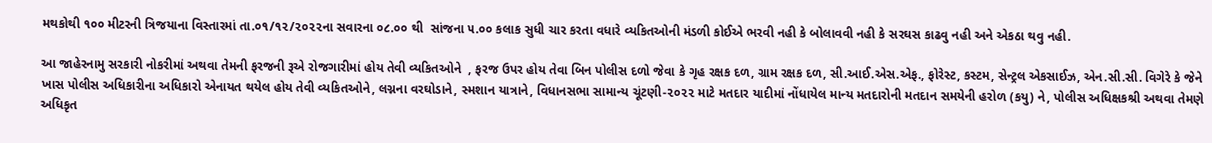મથકોથી ૧૦૦ મીટરની ત્રિજયાના વિસ્તારમાં તા.૦૧/૧૨/૨૦૨૨ના સવારના ૦૮.૦૦ થી  સાંજના ૫.૦૦ કલાક સુધી ચાર કરતા વધારે વ્યકિતઓની મંડળી કોઈએ ભરવી નહી કે બોલાવવી નહી કે સરઘસ કાઢવુ નહી અને એકઠા થવુ નહી.

આ જાહેરનામુ સરકારી નોકરીમાં અથવા તેમની ફરજની રૂએ રોજગારીમાં હોય તેવી વ્યકિતઓને  , ફરજ ઉપર હોય તેવા બિન પોલીસ દળો જેવા કે ગૃહ રક્ષક દળ, ગ્રામ રક્ષક દળ, સી.આઈ.એસ.એફ., ફોરેસ્ટ, કસ્ટમ, સેન્ટ્રલ એકસાઈઝ, એન.સી.સી. વિગેરે કે જેને ખાસ પોલીસ અધિકારીના અધિકારો એનાયત થયેલ હોય તેવી વ્યકિતઓને, લગ્નના વરઘોડાને, સ્મશાન યાત્રાને, વિધાનસભા સામાન્ય ચૂંટણી-૨૦૨૨ માટે મતદાર યાદીમાં નોંધાયેલ માન્ય મતદારોની મતદાન સમયેની હરોળ (કયુ) ને, પોલીસ અધિક્ષકશ્રી અથવા તેમણે અધિકૃત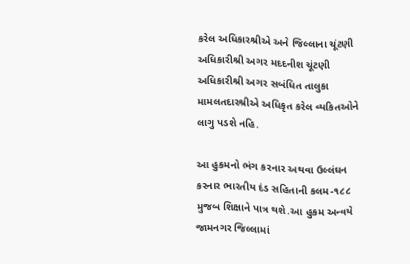કરેલ અધિકારશ્રીએ અને જિલ્લાના ચૂંટણી અધિકારીશ્રી અગર મદદનીશ ચૂંટણી અધિકારીશ્રી અગર સબંધિત તાલુકા મામલતદારશ્રીએ અધિકૃત કરેલ વ્યકિતઓને લાગુ પડશે નહિ.

આ હુકમનો ભંગ કરનાર અથવા ઉલ્લંઘન કરનાર ભારતીય દંડ સહિતાની કલમ-૧૮૮ મુજબ શિક્ષાને પાત્ર થશે.આ હુકમ અન્વયે જામનગર જિલ્લામાં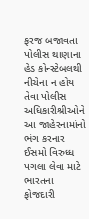ફરજ બજાવતા પોલીસ થાણાના હેડ કોન્સ્ટેબલથી નીચેના ન હોય તેવા પોલીસ અધિકારીશ્રીઓને આ જાહેરનામાંનો ભંગ કરનાર ઈસમો વિરુધ્ધ પગલા લેવા માટે ભારતના ફોજદારી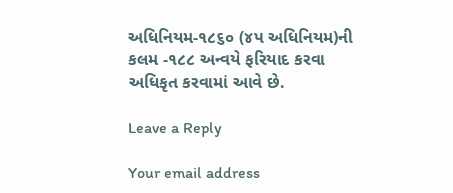અધિનિયમ-૧૮૬૦ (૪પ અધિનિયમ)ની કલમ -૧૮૮ અન્વયે ફરિયાદ કરવા અધિકૃત કરવામાં આવે છે.

Leave a Reply

Your email address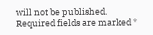will not be published. Required fields are marked *